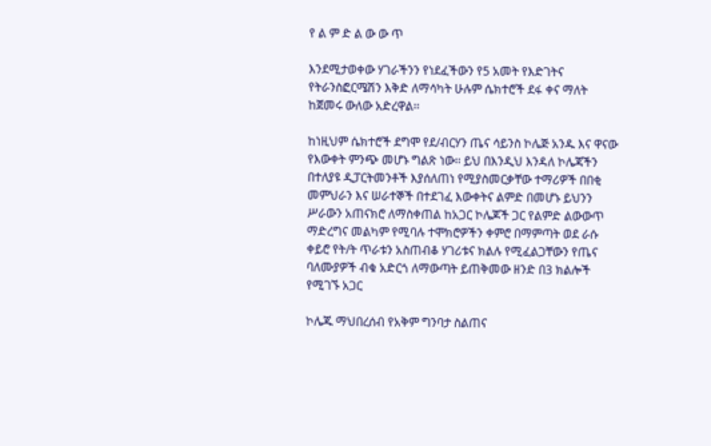የ ል ም ድ ል ው ው ጥ

እንደሚታወቀው ሃገራችንን የነደፈችውን የ5 አመት የእድገትና የትራንስፎርሜሽን እቅድ ለማሳካት ሁሉም ሴክተሮች ደፋ ቀና ማለት ከጀመሩ ውለው አድረዋል፡፡

ከነዚህም ሴክተሮች ደግሞ የደ/ብርሃን ጤና ሳይንስ ኮሌጅ አንዱ እና ዋናው የእውቀት ምንጭ መሆኑ ግልጽ ነው፡፡ ይህ በእንዲህ እንዳለ ኮሌጃችን በተለያዩ ዲፓርትመንቶች እያሰለጠነ የሚያስመርቃቸው ተማሪዎች በበቂ መምህራን እና ሠራተኞች በተደገፈ እውቀትና ልምድ በመሆኑ ይህንን ሥራውን አጠናክሮ ለማስቀጠል ከአጋር ኮሌጆች ጋር የልምድ ልውውጥ ማድረግና መልካም የሚባሉ ተሞክሮዎችን ቀምሮ በማምጣት ወደ ራሱ ቀይሮ የት/ት ጥራቱን አስጠብቆ ሃገሪቱና ክልሉ የሚፈልጋቸውን የጤና ባለሙያዎች ብቁ አድርጎ ለማውጣት ይጠቅመው ዘንድ በ3 ክልሎች የሚገኙ አጋር

ኮሌጁ ማህበረሰብ የአቅም ግንባታ ስልጠና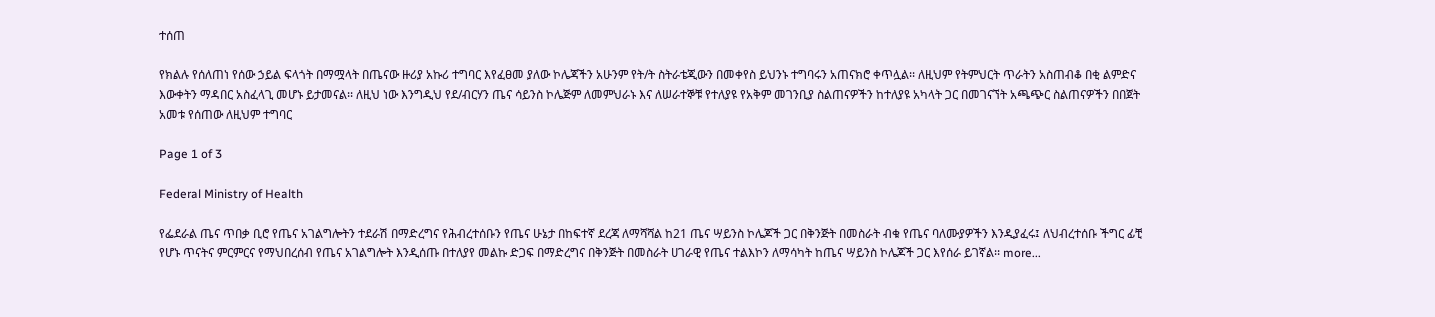ተሰጠ

የክልሉ የሰለጠነ የሰው ኃይል ፍላጎት በማሟላት በጤናው ዙሪያ አኩሪ ተግባር እየፈፀመ ያለው ኮሌጃችን አሁንም የት/ት ስትራቴጂውን በመቀየስ ይህንኑ ተግባሩን አጠናክሮ ቀጥሏል፡፡ ለዚህም የትምህርት ጥራትን አስጠብቆ በቂ ልምድና እውቀትን ማዳበር አስፈላጊ መሆኑ ይታመናል፡፡ ለዚህ ነው እንግዲህ የደ/ብርሃን ጤና ሳይንስ ኮሌጅም ለመምህራኑ እና ለሠራተኞቹ የተለያዩ የአቅም መገንቢያ ስልጠናዎችን ከተለያዩ አካላት ጋር በመገናኘት አጫጭር ስልጠናዎችን በበጀት አመቱ የሰጠው ለዚህም ተግባር

Page 1 of 3

Federal Ministry of Health

የፌደራል ጤና ጥበቃ ቢሮ የጤና አገልግሎትን ተደራሽ በማድረግና የሕብረተሰቡን የጤና ሁኔታ በከፍተኛ ደረጃ ለማሻሻል ከ21 ጤና ሣይንስ ኮሌጆች ጋር በቅንጅት በመስራት ብቁ የጤና ባለሙያዎችን እንዲያፈሩ፤ ለህብረተሰቡ ችግር ፊቺ የሆኑ ጥናትና ምርምርና የማህበረሰብ የጤና አገልግሎት እንዲሰጡ በተለያየ መልኩ ድጋፍ በማድረግና በቅንጅት በመስራት ሀገራዊ የጤና ተልእኮን ለማሳካት ከጤና ሣይንስ ኮሌጆች ጋር እየሰራ ይገኛል፡፡ more...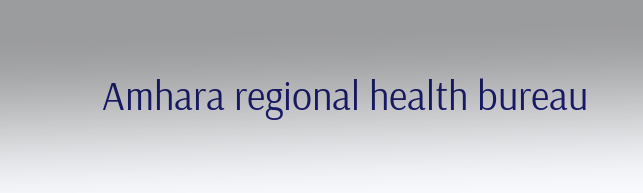Amhara regional health bureau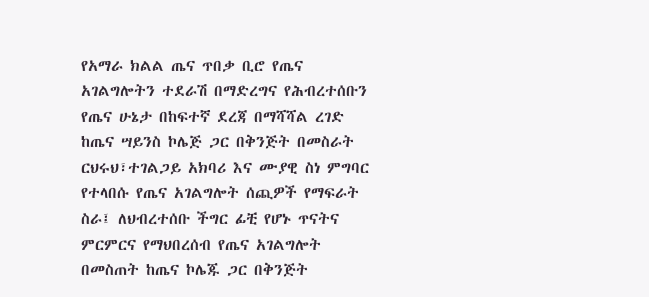የአማራ ክልል ጤና ጥበቃ ቢሮ የጤና አገልግሎትን ተደራሽ በማድረግና የሕብረተሰቡን  የጤና ሁኔታ በከፍተኛ ደረጃ በማሻሻል ረገድ ከጤና ሣይንስ ኮሌጅ ጋር በቅንጅት በመስራት ርህሩህ፣ተገልጋይ አክባሪ እና ሙያዊ ስነ ምግባር የተላበሱ የጤና አገልግሎት ሰጪዎች የማፍራት ስራ፤ ለህብረተሰቡ ችግር ፊቺ የሆኑ ጥናትና ምርምርና የማህበረሰብ የጤና አገልግሎት በመስጠት ከጤና ኮሌጁ ጋር በቅንጅት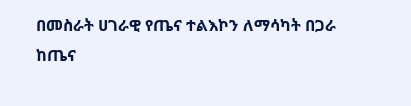በመስራት ሀገራዊ የጤና ተልእኮን ለማሳካት በጋራ ከጤና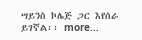ሣይንስ ኮሌጅ ጋር እየሰራ ይገኛል፡፡ more...